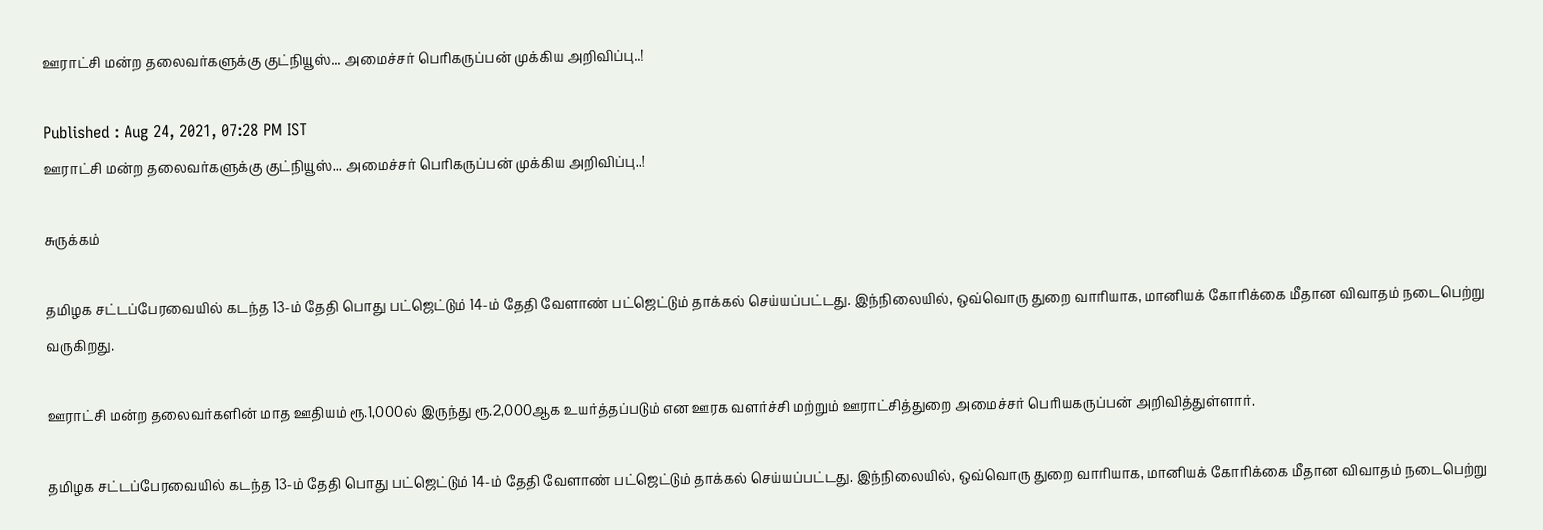ஊராட்சி மன்ற தலைவர்களுக்கு குட்நியூஸ்... அமைச்சர் பெரிகருப்பன் முக்கிய அறிவிப்பு..!

Published : Aug 24, 2021, 07:28 PM IST
ஊராட்சி மன்ற தலைவர்களுக்கு குட்நியூஸ்... அமைச்சர் பெரிகருப்பன் முக்கிய அறிவிப்பு..!

சுருக்கம்

தமிழக சட்டப்பேரவையில் கடந்த 13-ம் தேதி பொது பட்ஜெட்டும் 14-ம் தேதி வேளாண் பட்ஜெட்டும் தாக்கல் செய்யப்பட்டது. இந்நிலையில், ஒவ்வொரு துறை வாரியாக, மானியக் கோரிக்கை மீதான விவாதம் நடைபெற்று வருகிறது.

ஊராட்சி மன்ற தலைவர்களின் மாத ஊதியம் ரூ.1,000ல் இருந்து ரூ.2,000ஆக உயர்த்தப்படும் என ஊரக வளர்ச்சி மற்றும் ஊராட்சித்துறை அமைச்சர் பெரியகருப்பன் அறிவித்துள்ளார்.

தமிழக சட்டப்பேரவையில் கடந்த 13-ம் தேதி பொது பட்ஜெட்டும் 14-ம் தேதி வேளாண் பட்ஜெட்டும் தாக்கல் செய்யப்பட்டது. இந்நிலையில், ஒவ்வொரு துறை வாரியாக, மானியக் கோரிக்கை மீதான விவாதம் நடைபெற்று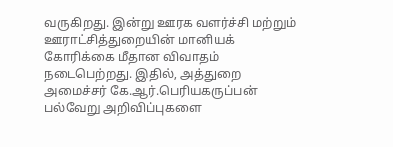வருகிறது. இன்று ஊரக வளர்ச்சி மற்றும் ஊராட்சித்துறையின் மானியக் கோரிக்கை மீதான விவாதம் நடைபெற்றது. இதில், அத்துறை அமைச்சர் கே.ஆர்.பெரியகருப்பன் பல்வேறு அறிவிப்புகளை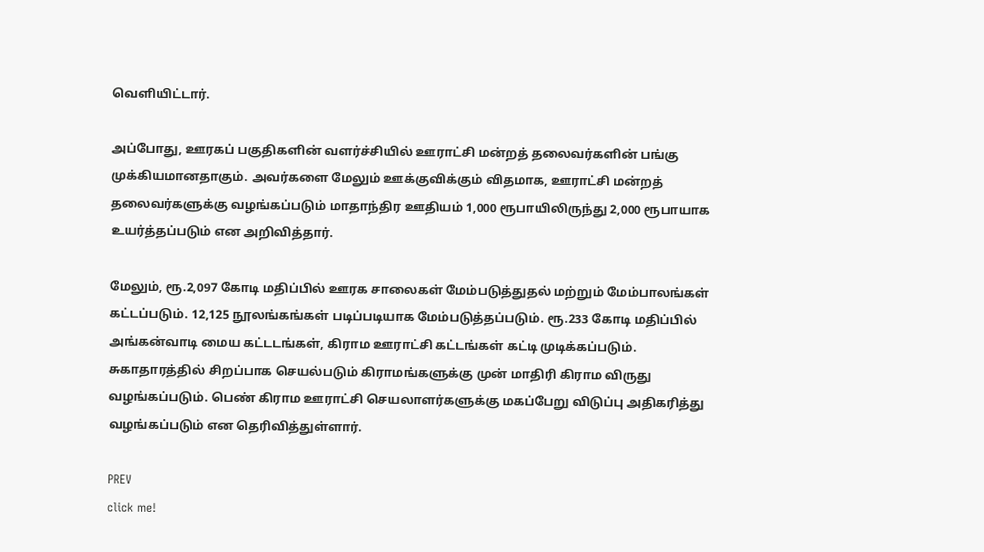வெளியிட்டார்.

அப்போது, ஊரகப் பகுதிகளின் வளர்ச்சியில் ஊராட்சி மன்றத் தலைவர்களின் பங்கு முக்கியமானதாகும். அவர்களை மேலும் ஊக்குவிக்கும் விதமாக, ஊராட்சி மன்றத் தலைவர்களுக்கு வழங்கப்படும் மாதாந்திர ஊதியம் 1,000 ரூபாயிலிருந்து 2,000 ரூபாயாக உயர்த்தப்படும் என அறிவித்தார்.

மேலும், ரூ.2,097 கோடி மதிப்பில் ஊரக சாலைகள் மேம்படுத்துதல் மற்றும் மேம்பாலங்கள் கட்டப்படும். 12,125 நூலங்கங்கள் படிப்படியாக மேம்படுத்தப்படும். ரூ.233 கோடி மதிப்பில் அங்கன்வாடி மைய கட்டடங்கள், கிராம ஊராட்சி கட்டங்கள் கட்டி முடிக்கப்படும். சுகாதாரத்தில் சிறப்பாக செயல்படும் கிராமங்களுக்கு முன் மாதிரி கிராம விருது வழங்கப்படும். பெண் கிராம ஊராட்சி செயலாளர்களுக்கு மகப்பேறு விடுப்பு அதிகரித்து வழங்கப்படும் என தெரிவித்துள்ளார்.

PREV
click me!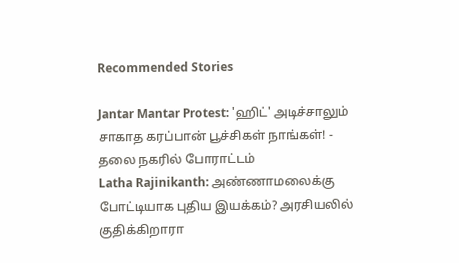Recommended Stories

Jantar Mantar Protest: 'ஹிட்' அடிச்சாலும் சாகாத கரப்பான் பூச்சிகள் நாங்கள்! - தலை நகரில் போராட்டம்
Latha Rajinikanth: அண்ணாமலைக்கு போட்டியாக புதிய இயக்கம்? அரசியலில் குதிக்கிறாரா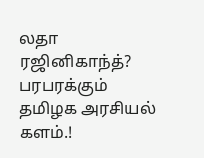லதா ரஜினிகாந்த்? பரபரக்கும் தமிழக அரசியல் களம்.!